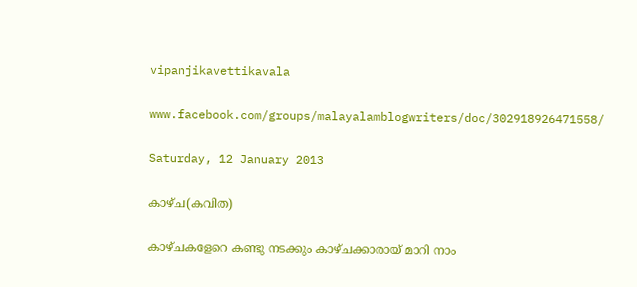vipanjikavettikavala

www.facebook.com/groups/malayalamblogwriters/doc/302918926471558/

Saturday, 12 January 2013

കാഴ്ച(കവിത)

കാഴ്ചകളേറെ കണ്ടു നടക്കും കാഴ്ചക്കാരായ് മാറി നാം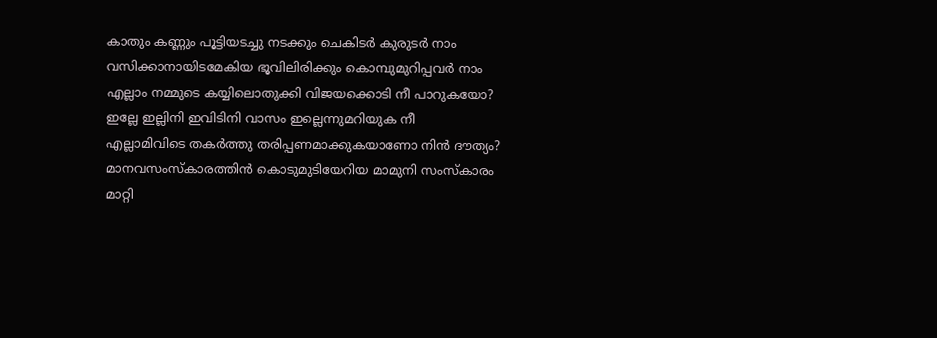കാതും കണ്ണും പൂട്ടിയടച്ചു നടക്കും ചെകിടര്‍ കുരുടര്‍ നാം
വസിക്കാനായിടമേകിയ ഭൂവിലിരിക്കും കൊമ്പുമുറിപ്പവര്‍ നാം
എല്ലാം നമ്മുടെ കയ്യിലൊതുക്കി വിജയക്കൊടി നീ പാറുകയോ?
ഇല്ലേ ഇല്ലിനി ഇവിടിനി വാസം ഇല്ലെന്നുമറിയുക നീ
എല്ലാമിവിടെ തകര്‍ത്തു തരിപ്പണമാക്കുകയാണോ നിന്‍ ദൗത്യം?
മാനവസംസ്കാരത്തിന്‍ കൊടുമുടിയേറിയ മാമുനി സംസ്കാരം
മാറ്റി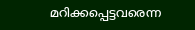മറിക്കപ്പെട്ടവരെന്ന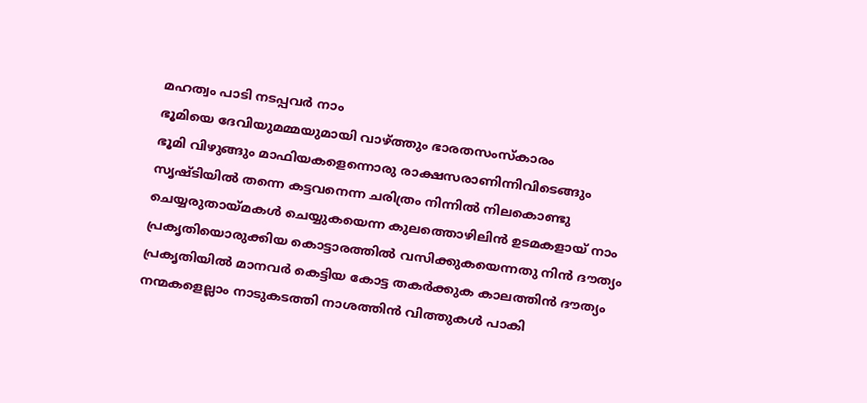മഹത്വം പാടി നടപ്പവര്‍ നാം
ഭൂമിയെ ദേവിയുമമ്മയുമായി വാഴ്ത്തും ഭാരതസംസ്കാരം
ഭൂമി വിഴുങ്ങും മാഫിയകളെന്നൊരു രാക്ഷസരാണിന്നിവിടെങ്ങും
സൃഷ്ടിയില്‍ തന്നെ കട്ടവനെന്ന ചരിത്രം നിന്നില്‍ നിലകൊണ്ടു
ചെയ്യരുതായ്മകള്‍ ചെയ്യുകയെന്ന കുലത്തൊഴിലിന്‍ ഉടമകളായ് നാം
പ്രകൃതിയൊരുക്കിയ കൊട്ടാരത്തില്‍ വസിക്കുകയെന്നതു നിന്‍ ദൗത്യം
പ്രകൃതിയില്‍ മാനവര്‍ കെട്ടിയ കോട്ട തകര്‍ക്കുക കാലത്തിന്‍ ദൗത്യം
നന്മകളെല്ലാം നാടുകടത്തി നാശത്തിന്‍ വിത്തുകള്‍ പാകി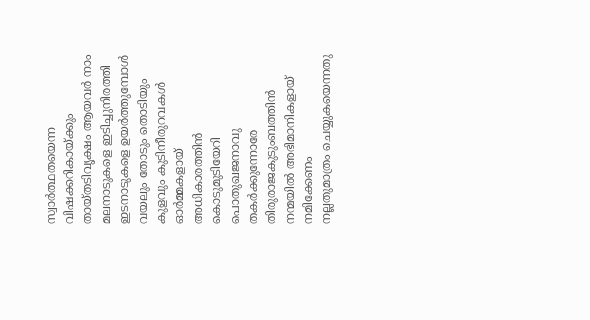സ്വാര്‍ത്ഥതയെന്ന വിഷക്കറികായ്ക്കും തായ്തടിവൃക്ഷം ആയവര്‍ നാം
മലനാടുകളെ ഇടിച്ചുനിരത്തി ഇടനാടുകളെ ഉയര്‍ത്തുമ്പോള്‍
വയലും തോടും തൊടിയും കുളവും കുടിനീരുറവകള്‍ ഓര്‍മ്മകളായ്
അധികാരത്തിന്‍ കൊടുമുടിയേറി പൊതുഖജനാവു തകര്‍ക്കുന്നോരേ
തിരുരാജകുടുംബത്തിന്‍ നന്മയില്‍ അഭിമാനികളായ് നമിക്കേണം
നല്ലതുമാത്രം ചെയ്യുകയെന്നതു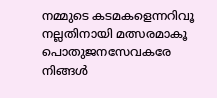നമ്മുടെ കടമകളെന്നറിവൂ
നല്ലതിനായി മത്സരമാകൂ പൊതുജനസേവകരേ നിങ്ങള്‍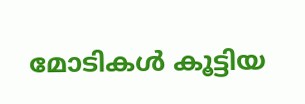മോടികള്‍ കൂട്ടിയ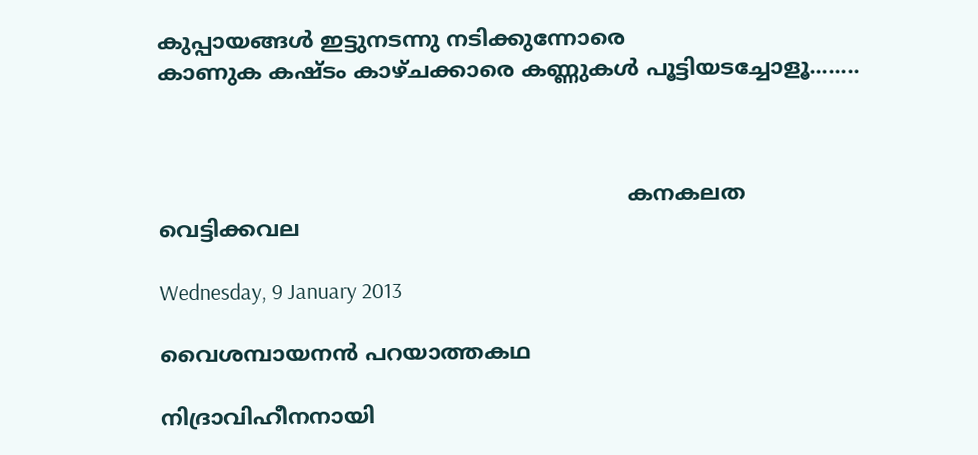കുപ്പായങ്ങള്‍ ഇട്ടുനടന്നു നടിക്കുന്നോരെ
കാണുക കഷ്ടം കാഴ്ചക്കാരെ കണ്ണുകള്‍ പൂട്ടിയടച്ചോളൂ........



                                                                     കനകലത വെട്ടിക്കവല

Wednesday, 9 January 2013

വൈശമ്പായനന്‍ പറയാത്തകഥ

നിദ്രാവിഹീനനായി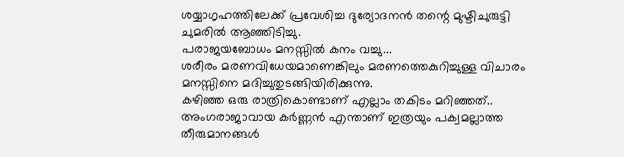ശയ്യാഗൃഹത്തിലേക്ക് പ്രവേശിച്ച ദുര്യോദനന്‍ തന്റെ മുഷ്ടിചുരുട്ടി ചുമരില്‍ ആഞ്ഞിടിച്ചു.
പരാജയബോധം മനസ്സില്‍ കനം വച്ചു...
ശരീരം മരണവിധേയമാണെങ്കിലും മരണത്തെകുറിച്ചുള്ള വിചാരം മനസ്സിനെ മദിച്ചുതുടങ്ങിയിരിക്കുന്നു.
കഴിഞ്ഞ ഒരു രാത്രികൊണ്ടാണ് എല്ലാം തകിടം മറിഞ്ഞത്..
അംഗരാജാവായ കര്‍ണ്ണന്‍ എന്താണ് ഇത്രയും പക്വമല്ലാത്ത തീരുമാനങ്ങള്‍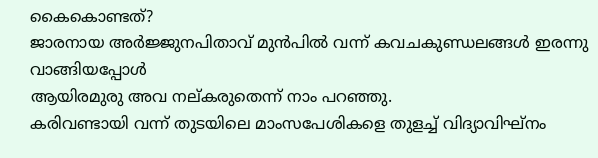കൈകൊണ്ടത്?
ജാരനായ അര്‍ജ്ജുനപിതാവ് മുന്‍പില്‍ വന്ന് കവചകുണ്ഡലങ്ങള്‍ ഇരന്നു വാങ്ങിയപ്പോള്‍
ആയിരമുരു അവ നല്കരുതെന്ന് നാം പറഞ്ഞു.
കരിവണ്ടായി വന്ന് തുടയിലെ മാംസപേശികളെ തുളച്ച് വിദ്യാവിഘ്നം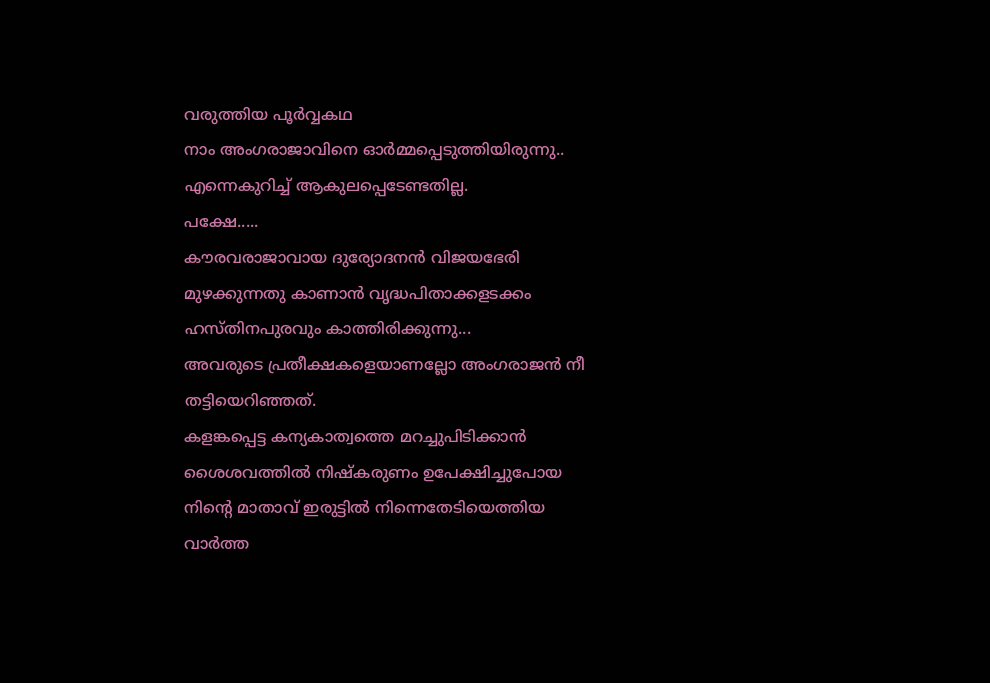വരുത്തിയ പൂര്‍വ്വകഥ
നാം അംഗരാജാവിനെ ഓര്‍മ്മപ്പെടുത്തിയിരുന്നു..
എന്നെകുറിച്ച് ആകുലപ്പെടേണ്ടതില്ല.
പക്ഷേ.....
കൗരവരാജാവായ ദുര്യോദനന്‍ വിജയഭേരി മുഴക്കുന്നതു കാണാന്‍ വൃദ്ധപിതാക്കളടക്കം
ഹസ്തിനപുരവും കാത്തിരിക്കുന്നു...
അവരുടെ പ്രതീക്ഷകളെയാണല്ലോ അംഗരാജന്‍ നീ തട്ടിയെറിഞ്ഞത്.
കളങ്കപ്പെട്ട കന്യകാത്വത്തെ മറച്ചുപിടിക്കാന്‍ ശൈശവത്തില്‍ നിഷ്കരുണം ഉപേക്ഷിച്ചുപോയ
നിന്റെ മാതാവ് ഇരുട്ടില്‍ നിന്നെതേടിയെത്തിയ വാര്‍ത്ത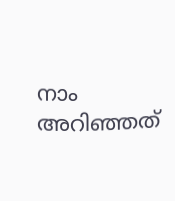നാം അറിഞ്ഞത്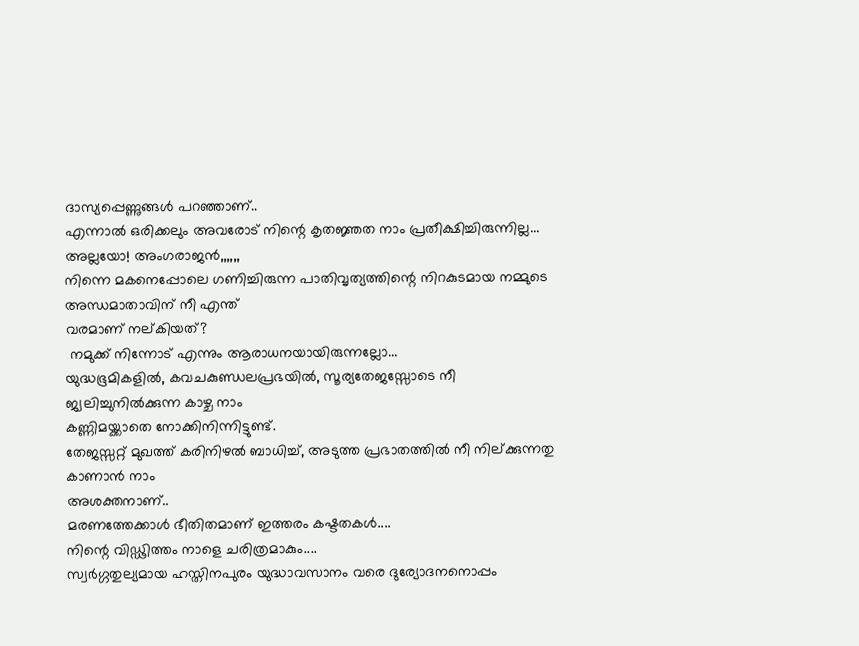ദാസ്യപ്പെണ്ണുങ്ങള്‍ പറഞ്ഞാണ്..
എന്നാല്‍ ഒരിക്കലും അവരോട് നിന്റെ കൃതജ്ഞത നാം പ്രതീക്ഷിച്ചിരുന്നില്ല...
അല്ലയോ! അംഗരാജന്‍,,,,,,
നിന്നെ മകനെപ്പോലെ ഗണിച്ചിരുന്ന പാതിവൃത്യത്തിന്റെ നിറകുടമായ നമ്മുടെ അന്ധമാതാവിന് നീ എന്ത്
വരമാണ് നല്കിയത്?
 നമുക്ക് നിന്നോട് എന്നും ആരാധനയായിരുന്നല്ലോ...
യുദ്ധഭൂമികളില്‍, കവചകുണ്ഡലപ്രഭയില്‍, സൂര്യതേജസ്സോടെ നീ ജ്വലിച്ചുനില്‍ക്കുന്ന കാഴ്ച നാം
കണ്ണിമയ്ക്കാതെ നോക്കിനിന്നിട്ടുണ്ട്.
തേജസ്സറ്റ് മുഖത്ത് കരിനിഴല്‍ ബാധിച്ച്, അടുത്ത പ്രഭാതത്തില്‍ നീ നില്ക്കുന്നതു കാണാന്‍ നാം
അശക്തനാണ്..
മരണത്തേക്കാള്‍ ഭീതിതമാണ് ഇത്തരം കഷ്ടതകള്‍....
നിന്റെ വിഡ്ഢിത്തം നാളെ ചരിത്രമാകും....
സ്വര്‍ഗ്ഗതുല്യമായ ഹസ്തിനപുരം യുദ്ധാവസാനം വരെ ദുര്യോദനനൊപ്പം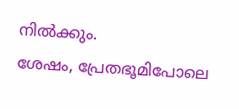നില്‍ക്കും.
ശേഷം, പ്രേതഭൂമിപോലെ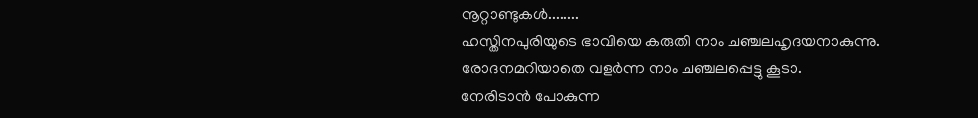നൂറ്റാണ്ടുകള്‍........
ഹസ്തിനപുരിയുടെ ഭാവിയെ കരുതി നാം ചഞ്ചലഹൃദയനാകുന്നു.
രോദനമറിയാതെ വളര്‍ന്ന നാം ചഞ്ചലപ്പെട്ടു കൂടാ.
നേരിടാന്‍ പോകുന്ന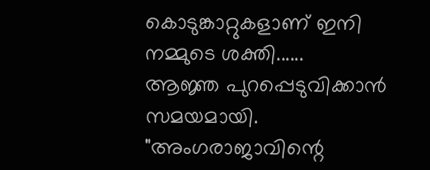കൊടുങ്കാറ്റുകളാണ് ഇനി നമ്മുടെ ശക്തി......
ആജ്ഞ പുറപ്പെടുവിക്കാന്‍ സമയമായി.
"അംഗരാജാവിന്റെ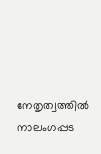നേതൃത്വത്തില്‍ നാലംഗപ്പട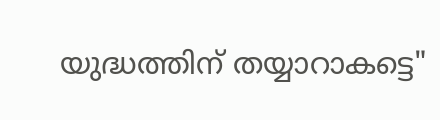യുദ്ധത്തിന് തയ്യാറാകട്ടെ"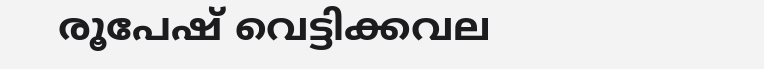രൂപേഷ് വെട്ടിക്കവല